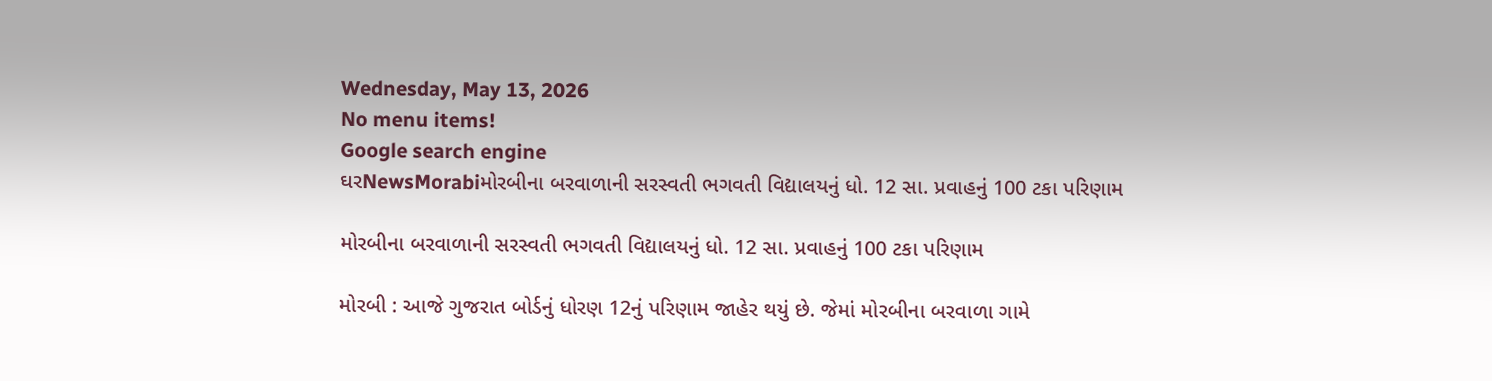Wednesday, May 13, 2026
No menu items!
Google search engine
ઘરNewsMorabiમોરબીના બરવાળાની સરસ્વતી ભગવતી વિદ્યાલયનું ધો. 12 સા. પ્રવાહનું 100 ટકા પરિણામ

મોરબીના બરવાળાની સરસ્વતી ભગવતી વિદ્યાલયનું ધો. 12 સા. પ્રવાહનું 100 ટકા પરિણામ

મોરબી : આજે ગુજરાત બોર્ડનું ધોરણ 12નું પરિણામ જાહેર થયું છે. જેમાં મોરબીના બરવાળા ગામે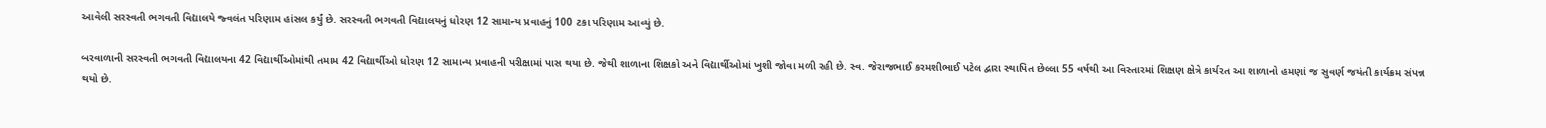આવેલી સરસ્વતી ભગવતી વિદ્યાલયે જ્વલંત પરિણામ હાંસલ કર્યું છે. સરસ્વતી ભગવતી વિદ્યાલયનું ધોરણ 12 સામાન્ય પ્રવાહનું 100 ટકા પરિણામ આવ્યું છે.

બરવાળાની સરસ્વતી ભગવતી વિદ્યાલયના 42 વિદ્યાર્થીઓમાંથી તમામ 42 વિદ્યાર્થીઓ ધોરણ 12 સામાન્ય પ્રવાહની પરીક્ષામાં પાસ થયા છે. જેથી શાળાના શિક્ષકો અને વિદ્યાર્થીઓમાં ખુશી જોવા મળી રહી છે. સ્વ. જેરાજભાઈ કરમશીભાઈ પટેલ દ્વારા સ્થાપિત છેલ્લા 55 વર્ષથી આ વિસ્તારમાં શિક્ષણ ક્ષેત્રે કાર્યરત આ શાળાનો હમણાં જ સુવર્ણ જયંતી કાર્યક્રમ સંપન્ન થયો છે.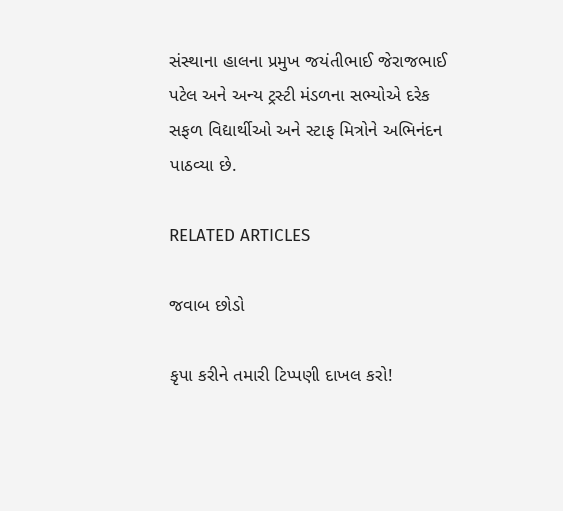સંસ્થાના હાલના પ્રમુખ જયંતીભાઈ જેરાજભાઈ પટેલ અને અન્ય ટ્રસ્ટી મંડળના સભ્યોએ દરેક સફળ વિદ્યાર્થીઓ અને સ્ટાફ મિત્રોને અભિનંદન પાઠવ્યા છે.

RELATED ARTICLES

જવાબ છોડો

કૃપા કરીને તમારી ટિપ્પણી દાખલ કરો!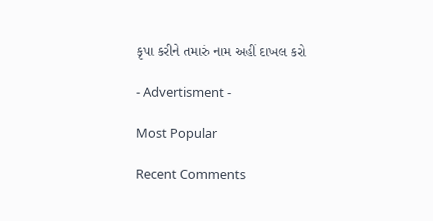કૃપા કરીને તમારું નામ અહીં દાખલ કરો

- Advertisment -

Most Popular

Recent Comments